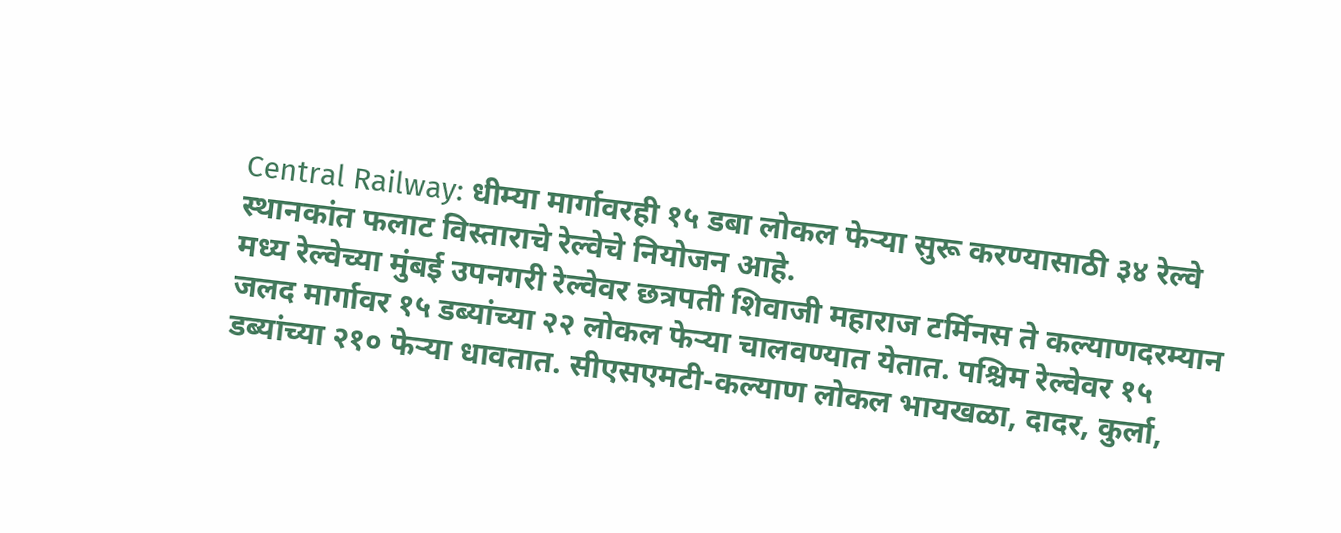Central Railway: धीम्या मार्गावरही १५ डबा लोकल फेऱ्या सुरू करण्यासाठी ३४ रेल्वे स्थानकांत फलाट विस्ताराचे रेल्वेचे नियोजन आहे.
मध्य रेल्वेच्या मुंबई उपनगरी रेल्वेवर छत्रपती शिवाजी महाराज टर्मिनस ते कल्याणदरम्यान जलद मार्गावर १५ डब्यांच्या २२ लोकल फेऱ्या चालवण्यात येतात. पश्चिम रेल्वेवर १५ डब्यांच्या २१० फेऱ्या धावतात. सीएसएमटी-कल्याण लोकल भायखळा, दादर, कुर्ला,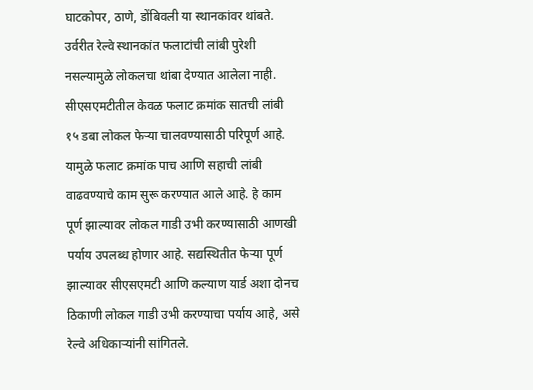घाटकोपर, ठाणे, डोंबिवली या स्थानकांवर थांबते. उर्वरीत रेल्वे स्थानकांत फलाटांची लांबी पुरेशी नसल्यामुळे लोकलचा थांबा देण्यात आलेला नाही. सीएसएमटीतील केवळ फलाट क्रमांक सातची लांबी १५ डबा लोकल फेऱ्या चालवण्यासाठी परिपूर्ण आहे. यामुळे फलाट क्रमांक पाच आणि सहाची लांबी वाढवण्याचे काम सुरू करण्यात आले आहे. हे काम पूर्ण झाल्यावर लोकल गाडी उभी करण्यासाठी आणखी पर्याय उपलब्ध होणार आहे. सद्यस्थितीत फेऱ्या पूर्ण झाल्यावर सीएसएमटी आणि कल्याण यार्ड अशा दोनच ठिकाणी लोकल गाडी उभी करण्याचा पर्याय आहे, असे रेल्वे अधिकाऱ्यांनी सांगितले.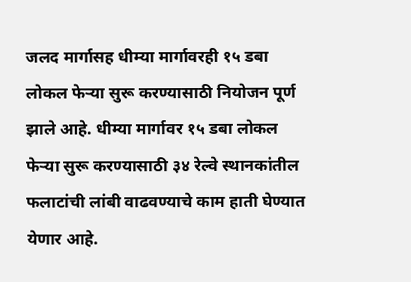जलद मार्गासह धीम्या मार्गावरही १५ डबा लोकल फेऱ्या सुरू करण्यासाठी नियोजन पूर्ण झाले आहे. धीम्या मार्गावर १५ डबा लोकल फेऱ्या सुरू करण्यासाठी ३४ रेल्वे स्थानकांतील फलाटांची लांबी वाढवण्याचे काम हाती घेण्यात येणार आहे.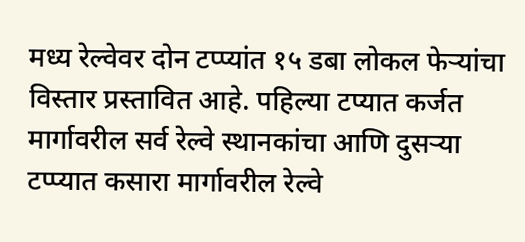मध्य रेल्वेवर दोन टप्प्यांत १५ डबा लोकल फेऱ्यांचा विस्तार प्रस्तावित आहे. पहिल्या टप्यात कर्जत मार्गावरील सर्व रेल्वे स्थानकांचा आणि दुसऱ्या टप्प्यात कसारा मार्गावरील रेल्वे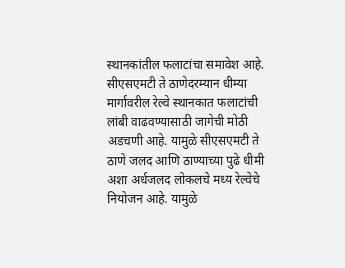स्थानकांतील फलाटांचा समावेश आहे. सीएसएमटी ते ठाणेदरम्यान धीम्या मार्गावरील रेल्वे स्थानकात फलाटांची लांबी वाढवण्यासाठी जागेची मोठी अडचणी आहे. यामुळे सीएसएमटी ते ठाणे जलद आणि ठाण्याच्या पुढे धीमी अशा अर्धजलद लोकलचे मध्य रेल्वेचे नियोजन आहे. यामुळे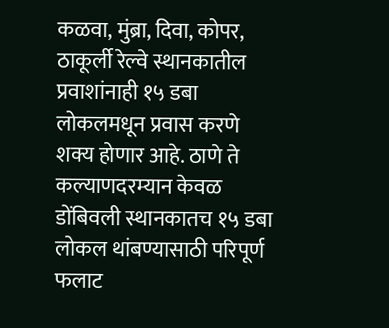कळवा, मुंब्रा, दिवा, कोपर, ठाकूर्ली रेल्वे स्थानकातील प्रवाशांनाही १५ डबा लोकलमधून प्रवास करणे शक्य होणार आहे. ठाणे ते कल्याणदरम्यान केवळ डोंबिवली स्थानकातच १५ डबा लोकल थांबण्यासाठी परिपूर्ण फलाट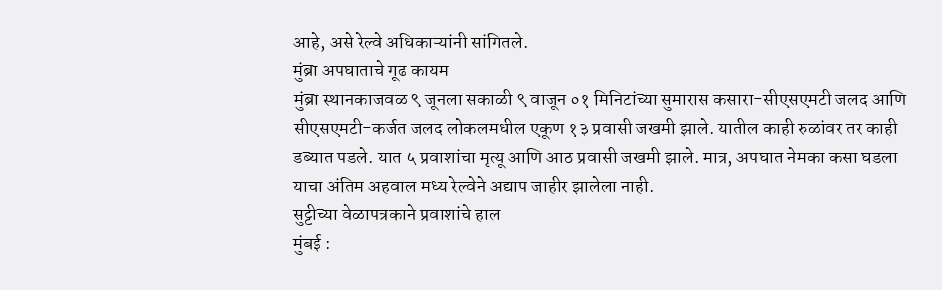आहे, असे रेल्वे अधिकाऱ्यांनी सांगितले.
मुंब्रा अपघाताचे गूढ कायम
मुंब्रा स्थानकाजवळ ९ जूनला सकाळी ९ वाजून ०१ मिनिटांच्या सुमारास कसारा-सीएसएमटी जलद आणि सीएसएमटी-कर्जत जलद लोकलमधील एकूण १३ प्रवासी जखमी झाले. यातील काही रुळांवर तर काही डब्यात पडले. यात ५ प्रवाशांचा मृत्यू आणि आठ प्रवासी जखमी झाले. मात्र, अपघात नेमका कसा घडला याचा अंतिम अहवाल मध्य रेल्वेने अद्याप जाहीर झालेला नाही.
सुट्टीच्या वेळापत्रकाने प्रवाशांचे हाल
मुंबई :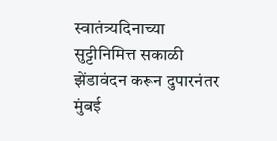स्वातंत्र्यदिनाच्या सुट्टीनिमित्त सकाळी झेंडावंदन करून दुपारनंतर मुंबई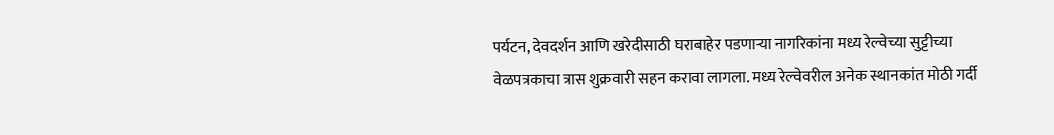पर्यटन, देवदर्शन आणि खरेदीसाठी घराबाहेर पडणाऱ्या नागरिकांना मध्य रेल्वेच्या सुट्टीच्या वेळपत्रकाचा त्रास शुक्रवारी सहन करावा लागला. मध्य रेल्वेवरील अनेक स्थानकांत मोठी गर्दी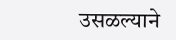उसळल्याने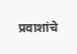प्रवाशांचे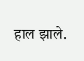हाल झाले.